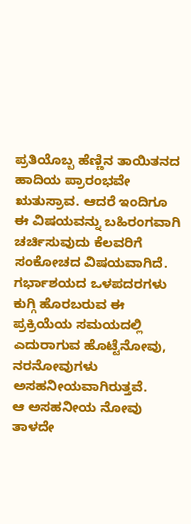ಪ್ರತಿಯೊಬ್ಬ ಹೆಣ್ಣಿನ ತಾಯಿತನದ ಹಾದಿಯ ಪ್ರಾರಂಭವೇ ಋತುಸ್ರಾವ. ಆದರೆ ಇಂದಿಗೂ ಈ ವಿಷಯವನ್ನು ಬಹಿರಂಗವಾಗಿ ಚರ್ಚಿಸುವುದು ಕೆಲವರಿಗೆ ಸಂಕೋಚದ ವಿಷಯವಾಗಿದೆ. ಗರ್ಭಾಶಯದ ಒಳಪದರಗಳು ಕುಗ್ಗಿ ಹೊರಬರುವ ಈ ಪ್ರಕ್ರಿಯೆಯ ಸಮಯದಲ್ಲಿ ಎದುರಾಗುವ ಹೊಟ್ಟೆನೋವು, ನರನೋವುಗಳು ಅಸಹನೀಯವಾಗಿರುತ್ತವೆ.
ಆ ಅಸಹನೀಯ ನೋವು ತಾಳದೇ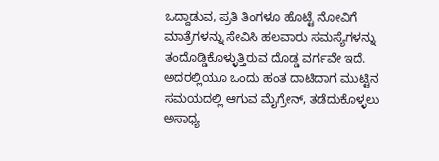ಒದ್ದಾಡುವ, ಪ್ರತಿ ತಿಂಗಳೂ ಹೊಟ್ಟೆ ನೋವಿಗೆ ಮಾತ್ರೆಗಳನ್ನು ಸೇವಿಸಿ ಹಲವಾರು ಸಮಸ್ಯೆಗಳನ್ನು ತಂದೊಡ್ಡಿಕೊಳ್ಳುತ್ತಿರುವ ದೊಡ್ಡ ವರ್ಗವೇ ಇದೆ. ಅದರಲ್ಲಿಯೂ ಒಂದು ಹಂತ ದಾಟಿದಾಗ ಮುಟ್ಟಿನ ಸಮಯದಲ್ಲಿ ಆಗುವ ಮೈಗ್ರೇನ್, ತಡೆದುಕೊಳ್ಳಲು ಅಸಾಧ್ಯ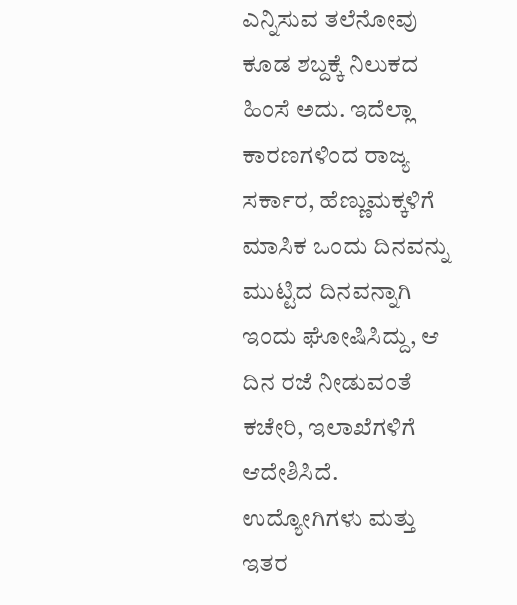ಎನ್ನಿಸುವ ತಲೆನೋವು ಕೂಡ ಶಬ್ದಕ್ಕೆ ನಿಲುಕದ ಹಿಂಸೆ ಅದು. ಇದೆಲ್ಲಾ ಕಾರಣಗಳಿಂದ ರಾಜ್ಯ ಸರ್ಕಾರ, ಹೆಣ್ಣುಮಕ್ಕಳಿಗೆ ಮಾಸಿಕ ಒಂದು ದಿನವನ್ನು ಮುಟ್ಟಿದ ದಿನವನ್ನಾಗಿ ಇಂದು ಘೋಷಿಸಿದ್ದು, ಆ ದಿನ ರಜೆ ನೀಡುವಂತೆ ಕಚೇರಿ, ಇಲಾಖೆಗಳಿಗೆ ಆದೇಶಿಸಿದೆ.
ಉದ್ಯೋಗಿಗಳು ಮತ್ತು ಇತರ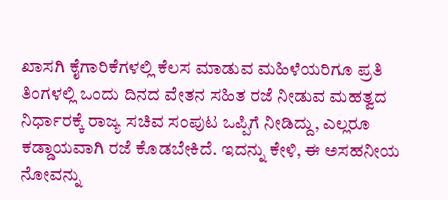ಖಾಸಗಿ ಕೈಗಾರಿಕೆಗಳಲ್ಲಿ ಕೆಲಸ ಮಾಡುವ ಮಹಿಳೆಯರಿಗೂ ಪ್ರತಿ ತಿಂಗಳಲ್ಲಿ ಒಂದು ದಿನದ ವೇತನ ಸಹಿತ ರಜೆ ನೀಡುವ ಮಹತ್ವದ ನಿರ್ಧಾರಕ್ಕೆ ರಾಜ್ಯ ಸಚಿವ ಸಂಪುಟ ಒಪ್ಪಿಗೆ ನೀಡಿದ್ದು, ಎಲ್ಲರೂ ಕಡ್ಡಾಯವಾಗಿ ರಜೆ ಕೊಡಬೇಕಿದೆ. ಇದನ್ನು ಕೇಳಿ, ಈ ಅಸಹನೀಯ ನೋವನ್ನು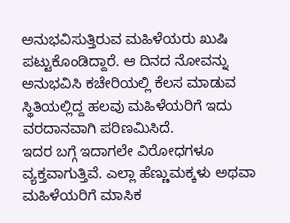ಅನುಭವಿಸುತ್ತಿರುವ ಮಹಿಳೆಯರು ಖುಷಿ ಪಟ್ಟುಕೊಂಡಿದ್ದಾರೆ. ಆ ದಿನದ ನೋವನ್ನು ಅನುಭವಿಸಿ ಕಚೇರಿಯಲ್ಲಿ ಕೆಲಸ ಮಾಡುವ ಸ್ಥಿತಿಯಲ್ಲಿದ್ದ ಹಲವು ಮಹಿಳೆಯರಿಗೆ ಇದು ವರದಾನವಾಗಿ ಪರಿಣಮಿಸಿದೆ.
ಇದರ ಬಗ್ಗೆ ಇದಾಗಲೇ ವಿರೋಧಗಳೂ ವ್ಯಕ್ತವಾಗುತ್ತಿವೆ. ಎಲ್ಲಾ ಹೆಣ್ಣುಮಕ್ಕಳು ಅಥವಾ ಮಹಿಳೆಯರಿಗೆ ಮಾಸಿಕ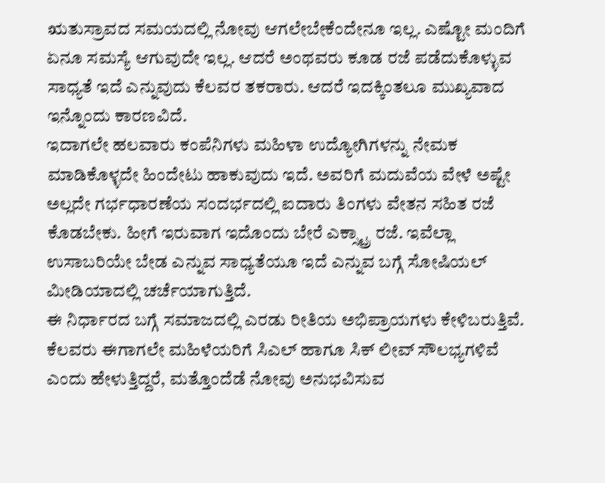ಋತುಸ್ರಾವದ ಸಮಯದಲ್ಲಿ ನೋವು ಆಗಲೇಬೇಕೆಂದೇನೂ ಇಲ್ಲ. ಎಷ್ಟೋ ಮಂದಿಗೆ ಏನೂ ಸಮಸ್ಯೆ ಆಗುವುದೇ ಇಲ್ಲ. ಆದರೆ ಅಂಥವರು ಕೂಡ ರಜೆ ಪಡೆದುಕೊಳ್ಳುವ ಸಾಧ್ಯತೆ ಇದೆ ಎನ್ನುವುದು ಕೆಲವರ ತಕರಾರು. ಆದರೆ ಇದಕ್ಕಿಂತಲೂ ಮುಖ್ಯವಾದ ಇನ್ನೊಂದು ಕಾರಣವಿದೆ.
ಇದಾಗಲೇ ಹಲವಾರು ಕಂಪೆನಿಗಳು ಮಹಿಳಾ ಉದ್ಯೋಗಿಗಳನ್ನು ನೇಮಕ ಮಾಡಿಕೊಳ್ಳದೇ ಹಿಂದೇಟು ಹಾಕುವುದು ಇದೆ. ಅವರಿಗೆ ಮದುವೆಯ ವೇಳೆ ಅಷ್ಟೇ ಅಲ್ಲದೇ ಗರ್ಭಧಾರಣೆಯ ಸಂದರ್ಭದಲ್ಲಿ ಐದಾರು ತಿಂಗಳು ವೇತನ ಸಹಿತ ರಜೆ ಕೊಡಬೇಕು. ಹೀಗೆ ಇರುವಾಗ ಇದೊಂದು ಬೇರೆ ಎಕ್ಸ್ಟ್ರಾ ರಜೆ. ಇವೆಲ್ಲಾ ಉಸಾಬರಿಯೇ ಬೇಡ ಎನ್ನುವ ಸಾಧ್ಯತೆಯೂ ಇದೆ ಎನ್ನುವ ಬಗ್ಗೆ ಸೋಷಿಯಲ್ ಮೀಡಿಯಾದಲ್ಲಿ ಚರ್ಚೆಯಾಗುತ್ತಿದೆ.
ಈ ನಿರ್ಧಾರದ ಬಗ್ಗೆ ಸಮಾಜದಲ್ಲಿ ಎರಡು ರೀತಿಯ ಅಭಿಪ್ರಾಯಗಳು ಕೇಳಿಬರುತ್ತಿವೆ. ಕೆಲವರು ಈಗಾಗಲೇ ಮಹಿಳೆಯರಿಗೆ ಸಿಎಲ್ ಹಾಗೂ ಸಿಕ್ ಲೀವ್ ಸೌಲಭ್ಯಗಳಿವೆ ಎಂದು ಹೇಳುತ್ತಿದ್ದರೆ, ಮತ್ತೊಂದೆಡೆ ನೋವು ಅನುಭವಿಸುವ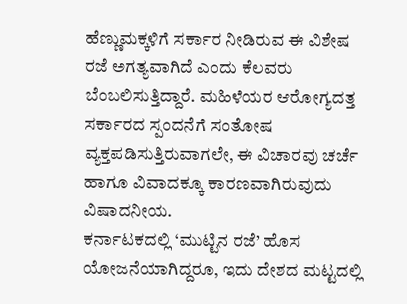ಹೆಣ್ಣುಮಕ್ಕಳಿಗೆ ಸರ್ಕಾರ ನೀಡಿರುವ ಈ ವಿಶೇಷ ರಜೆ ಅಗತ್ಯವಾಗಿದೆ ಎಂದು ಕೆಲವರು ಬೆಂಬಲಿಸುತ್ತಿದ್ದಾರೆ. ಮಹಿಳೆಯರ ಆರೋಗ್ಯದತ್ತ ಸರ್ಕಾರದ ಸ್ಪಂದನೆಗೆ ಸಂತೋಷ ವ್ಯಕ್ತಪಡಿಸುತ್ತಿರುವಾಗಲೇ, ಈ ವಿಚಾರವು ಚರ್ಚೆ ಹಾಗೂ ವಿವಾದಕ್ಕೂ ಕಾರಣವಾಗಿರುವುದು ವಿಷಾದನೀಯ.
ಕರ್ನಾಟಕದಲ್ಲಿ ‘ಮುಟ್ಟಿನ ರಜೆ’ ಹೊಸ ಯೋಜನೆಯಾಗಿದ್ದರೂ, ಇದು ದೇಶದ ಮಟ್ಟದಲ್ಲಿ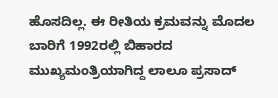ಹೊಸದಿಲ್ಲ. ಈ ರೀತಿಯ ಕ್ರಮವನ್ನು ಮೊದಲ ಬಾರಿಗೆ 1992ರಲ್ಲಿ ಬಿಹಾರದ ಮುಖ್ಯಮಂತ್ರಿಯಾಗಿದ್ದ ಲಾಲೂ ಪ್ರಸಾದ್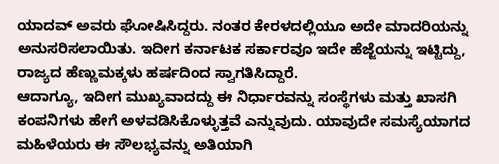ಯಾದವ್ ಅವರು ಘೋಷಿಸಿದ್ದರು. ನಂತರ ಕೇರಳದಲ್ಲಿಯೂ ಅದೇ ಮಾದರಿಯನ್ನು ಅನುಸರಿಸಲಾಯಿತು. ಇದೀಗ ಕರ್ನಾಟಕ ಸರ್ಕಾರವೂ ಇದೇ ಹೆಜ್ಜೆಯನ್ನು ಇಟ್ಟಿದ್ದು, ರಾಜ್ಯದ ಹೆಣ್ಣುಮಕ್ಕಳು ಹರ್ಷದಿಂದ ಸ್ವಾಗತಿಸಿದ್ದಾರೆ.
ಆದಾಗ್ಯೂ, ಇದೀಗ ಮುಖ್ಯವಾದದ್ದು ಈ ನಿರ್ಧಾರವನ್ನು ಸಂಸ್ಥೆಗಳು ಮತ್ತು ಖಾಸಗಿ ಕಂಪನಿಗಳು ಹೇಗೆ ಅಳವಡಿಸಿಕೊಳ್ಳುತ್ತವೆ ಎನ್ನುವುದು. ಯಾವುದೇ ಸಮಸ್ಯೆಯಾಗದ ಮಹಿಳೆಯರು ಈ ಸೌಲಭ್ಯವನ್ನು ಅತಿಯಾಗಿ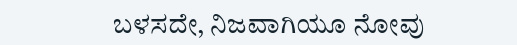ಬಳಸದೇ, ನಿಜವಾಗಿಯೂ ನೋವು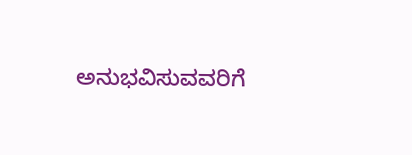ಅನುಭವಿಸುವವರಿಗೆ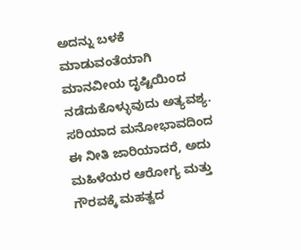ಅದನ್ನು ಬಳಕೆ ಮಾಡುವಂತೆಯಾಗಿ ಮಾನವೀಯ ದೃಷ್ಟಿಯಿಂದ ನಡೆದುಕೊಳ್ಳುವುದು ಅತ್ಯವಶ್ಯ. ಸರಿಯಾದ ಮನೋಭಾವದಿಂದ ಈ ನೀತಿ ಜಾರಿಯಾದರೆ, ಅದು ಮಹಿಳೆಯರ ಆರೋಗ್ಯ ಮತ್ತು ಗೌರವಕ್ಕೆ ಮಹತ್ವದ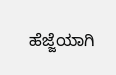ಹೆಜ್ಜೆಯಾಗಿ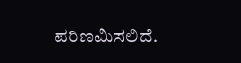ಪರಿಣಮಿಸಲಿದೆ.